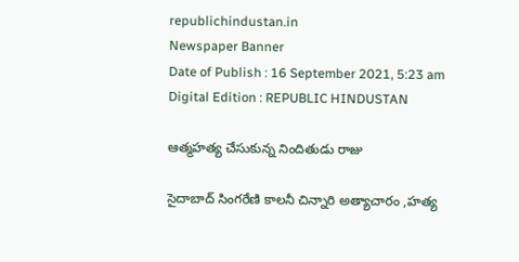republichindustan.in
Newspaper Banner
Date of Publish : 16 September 2021, 5:23 am Digital Edition : REPUBLIC HINDUSTAN

ఆత్మహత్య చేసుకున్న నిందితుడు రాజు

సైదాబాద్ సింగరేణి కాలనీ చిన్నారి అత్యాచారం ,హత్య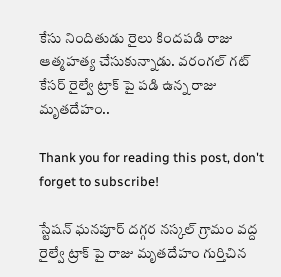కేసు నిందితుడు రైలు కిందపడి రాజు ఆత్మహత్య చేసుకున్నాడు. వరంగల్ గట్ కేసర్ రైల్వే ట్రాక్ పై పడి ఉన్న రాజు మృతదేహం..

Thank you for reading this post, don't forget to subscribe!

స్టేషన్ ఘనపూర్ దగ్గర నస్కల్ గ్రామం వద్ద రైల్వే ట్రాక్ పై రాజు మృతదేహం గుర్తిచిన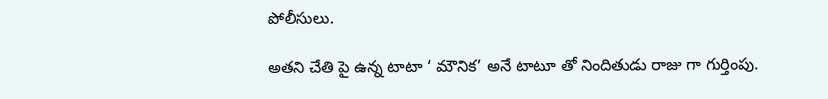పోలీసులు.

అతని చేతి పై ఉన్న టాటా ‘ మౌనిక’ అనే టాటూ తో నిందితుడు రాజు గా గుర్తింపు.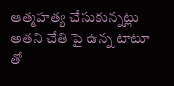ఆత్మహత్య చేసుకున్నట్లు అతని చేతి పై ఉన్న టాటూ తో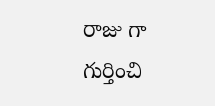రాజు గా గుర్తించి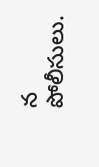న పోలీసులు.